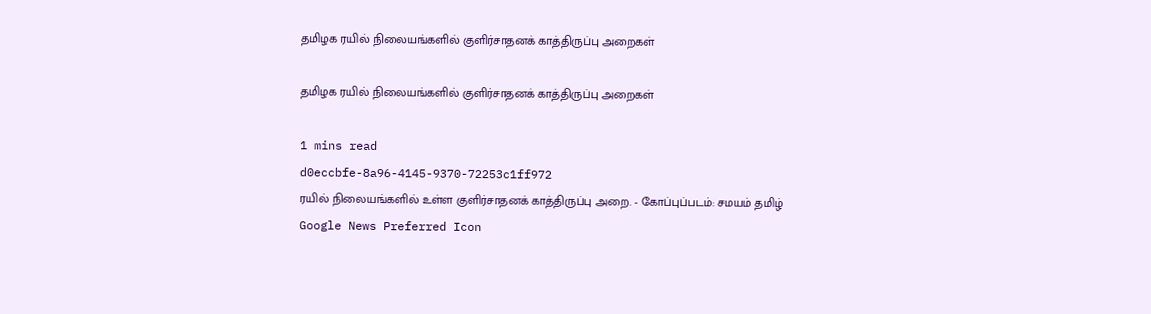தமிழக ரயில் நிலையங்களில் குளிர்சாதனக் காத்திருப்பு அறைகள்

தமிழக ரயில் நிலையங்களில் குளிர்சாதனக் காத்திருப்பு அறைகள்

1 mins read
d0eccbfe-8a96-4145-9370-72253c1ff972
ரயில் நிலையங்களில் உள்ள குளிர்சாதனக் காத்திருப்பு அறை. - கோப்புப்படம்: சமயம் தமிழ்
Google News Preferred Icon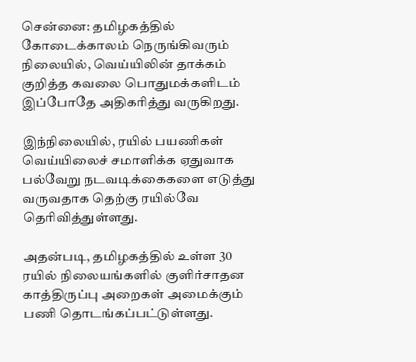சென்னை: தமிழகத்தில் கோடைக்காலம் நெருங்கிவரும் நிலையில், வெய்யிலின் தாக்கம் குறித்த கவலை பொதுமக்களிடம் இப்போதே அதிகரித்து வருகிறது.

இந்நிலையில், ரயில் பயணிகள் வெய்யிலைச் சமாளிக்க ஏதுவாக பல்வேறு நடவடிக்கைகளை எடுத்து வருவதாக தெற்கு ரயில்வே தெரிவித்துள்ளது.

அதன்படி, தமிழகத்தில் உள்ள 30 ரயில் நிலையங்களில் குளிர்சாதன காத்திருப்பு அறைகள் அமைக்கும் பணி தொடங்கப்பட்டுள்ளது.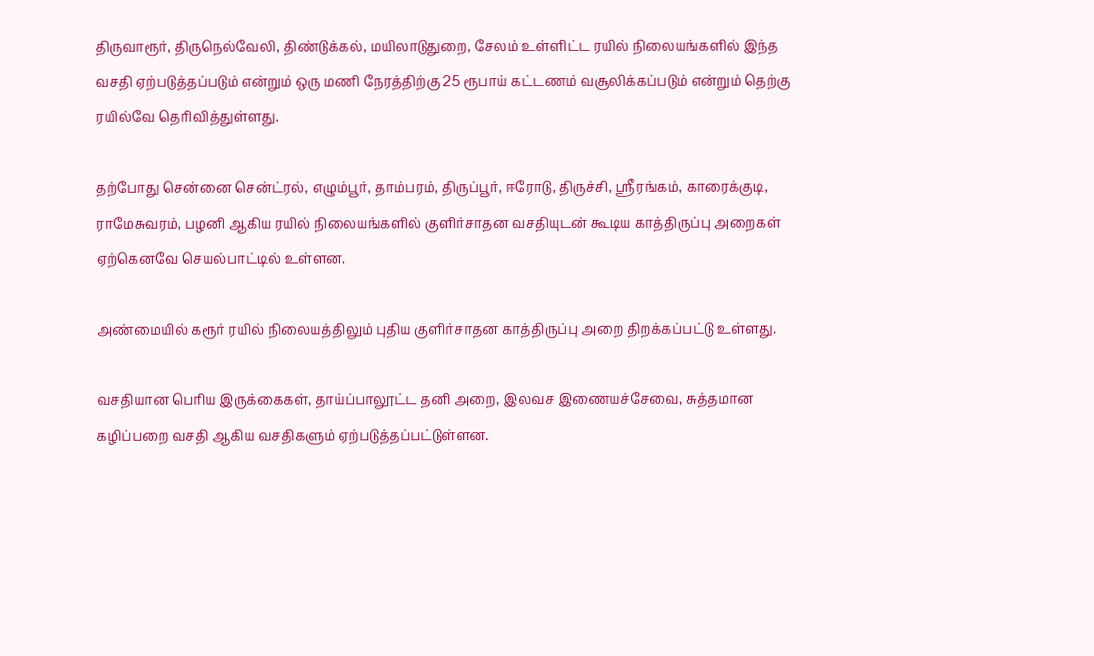திருவாரூர், திருநெல்வேலி, திண்டுக்கல், மயிலாடுதுறை, சேலம் உள்ளிட்ட ரயில் நிலையங்களில் இந்த வசதி ஏற்படுத்தப்படும் என்றும் ஒரு மணி நேரத்திற்கு 25 ரூபாய் கட்டணம் வசூலிக்கப்படும் என்றும் தெற்கு ரயில்வே தெரிவித்துள்ளது.

தற்போது சென்னை சென்ட்ரல், எழும்பூர், தாம்பரம், திருப்பூர், ஈரோடு, திருச்சி, ஸ்ரீரங்கம், காரைக்குடி, ராமேசுவரம், பழனி ஆகிய ரயில் நிலையங்களில் குளிர்சாதன வசதியுடன் கூடிய காத்திருப்பு அறைகள் ஏற்கெனவே செயல்பாட்டில் உள்ளன.

அண்மையில் கரூர் ரயில் நிலையத்திலும் புதிய குளிர்சாதன காத்திருப்பு அறை திறக்கப்பட்டு உள்ளது.

வசதியான பெரிய இருக்கைகள், தாய்ப்பாலூட்ட தனி அறை, இலவச இணையச்சேவை, சுத்தமான கழிப்பறை வசதி ஆகிய வசதிகளும் ஏற்படுத்தப்பட்டுள்ளன.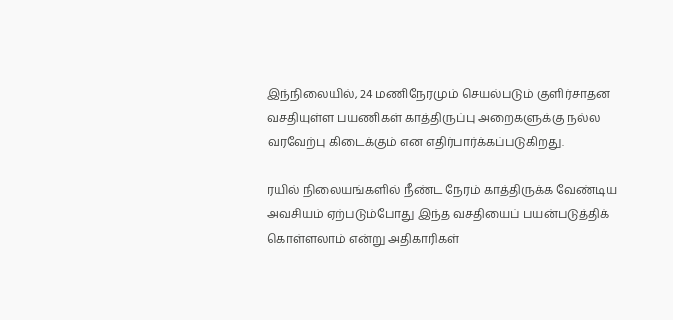இந்நிலையில், 24 மணிநேரமும் செயல்படும் குளிர்சாதன வசதியுள்ள பயணிகள் காத்திருப்பு அறைகளுக்கு நல்ல வரவேற்பு கிடைக்கும் என எதிர்பார்க்கப்படுகிறது.

ரயில் நிலையங்களில் நீண்ட நேரம் காத்திருக்க வேண்டிய அவசியம் ஏற்படும்போது இந்த வசதியைப் பயன்படுத்திக் கொள்ளலாம் என்று அதிகாரிகள்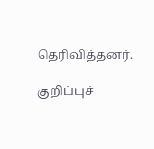தெரிவித்தனர்.

குறிப்புச்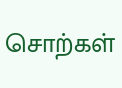சொற்கள்